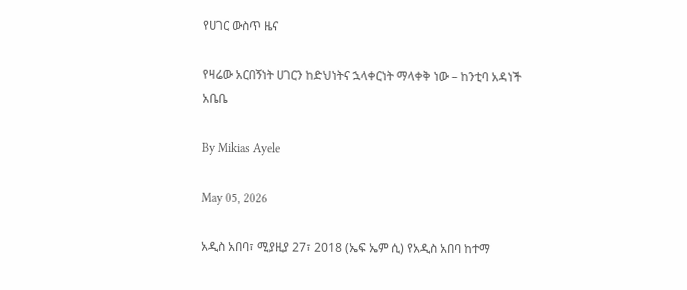የሀገር ውስጥ ዜና

የዛሬው አርበኝነት ሀገርን ከድህነትና ኋላቀርነት ማላቀቅ ነው – ከንቲባ አዳነች አቤቤ

By Mikias Ayele

May 05, 2026

አዲስ አበባ፣ ሚያዚያ 27፣ 2018 (ኤፍ ኤም ሲ) የአዲስ አበባ ከተማ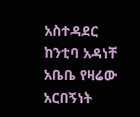አስተዳደር ከንቲባ አዳነቸ አቤቤ የዛሬው አርበኝነት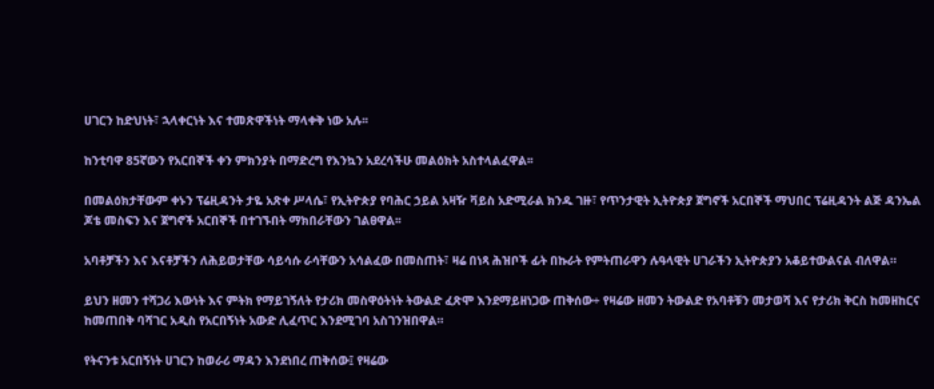ሀገርን ከድህነት፣ ኋላቀርነት እና ተመጽዋችነት ማላቀቅ ነው አሉ፡፡

ከንቲባዋ 85ኛውን የአርበኞች ቀን ምክንያት በማድረግ የእንኳን አደረሳችሁ መልዕክት አስተላልፈዋል፡፡

በመልዕክታቸውም ቀኑን ፕሬዚዳንት ታዬ አጽቀ ሥላሴ፣ የኢትዮጵያ የባሕር ኃይል አዛዥ ቫይስ አድሚራል ክንዱ ገዙ፣ የጥንታዊት ኢትዮጵያ ጀግኖች አርበኞች ማህበር ፕሬዚዳንት ልጅ ዳንኤል ጆቴ መስፍን እና ጀግኖች አርበኞች በተገኙበት ማክበራቸውን ገልፀዋል፡፡

አባቶቻችን እና እናቶቻችን ለሕይወታቸው ሳይሳሱ ራሳቸውን አሳልፈው በመስጠት፣ ዛሬ በነጻ ሕዝቦች ፊት በኩራት የምትጠራዋን ሉዓላዊት ሀገራችን ኢትዮጵያን አቆይተውልናል ብለዋል።

ይህን ዘመን ተሻጋሪ እውነት እና ምትክ የማይገኝለት የታሪክ መስዋዕትነት ትውልድ ፈጽሞ እንደማይዘነጋው ጠቅሰው÷ የዛሬው ዘመን ትውልድ የአባቶቹን መታወሻ እና የታሪክ ቅርስ ከመዘከርና ከመጠበቅ ባሻገር አዲስ የአርበኝነት አውድ ሊፈጥር እንደሚገባ አስገንዝበዋል።

የትናንቱ አርበኝነት ሀገርን ከወራሪ ማዳን እንደነበረ ጠቅሰው፤ የዛሬው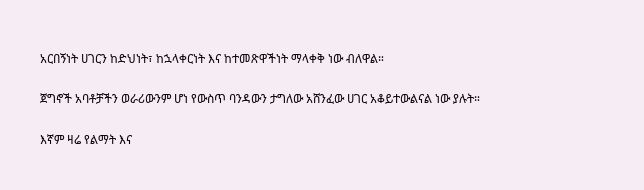አርበኝነት ሀገርን ከድህነት፣ ከኋላቀርነት እና ከተመጽዋችነት ማላቀቅ ነው ብለዋል።

ጀግኖች አባቶቻችን ወራሪውንም ሆነ የውስጥ ባንዳውን ታግለው አሸንፈው ሀገር አቆይተውልናል ነው ያሉት።

እኛም ዛሬ የልማት እና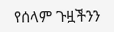የሰላም ጉዟችንን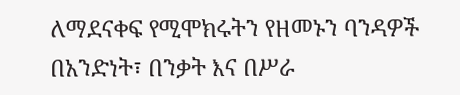ለማደናቀፍ የሚሞክሩትን የዘመኑን ባንዳዎች በአንድነት፣ በንቃት እና በሥራ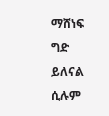ማሸነፍ ግድ ይለናል ሲሉም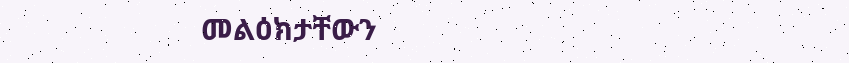መልዕክታቸውን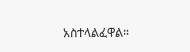አስተላልፈዋል።